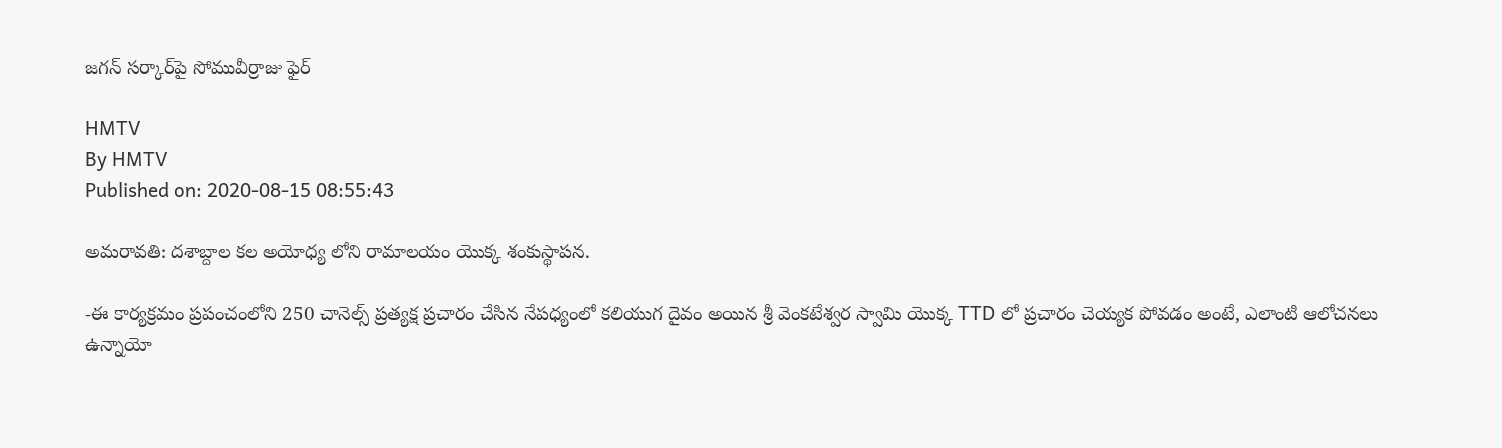జ‌గ‌న్ స‌ర్కార్‌పై సోమువీర్రాజు ఫైర్‌

HMTV
By HMTV
Published on: 2020-08-15 08:55:43

అమరావతి: దశాబ్దాల కల అయోధ్య లోని రామాలయం యొక్క శంకుస్థాపన.

-ఈ కార్యక్రమం ప్రపంచంలోని 250 చానెల్స్ ప్రత్యక్ష ప్రచారం చేసిన నేపధ్యంలో కలియుగ దైవం అయిన శ్రీ వెంకటేశ్వర స్వామి యొక్క TTD లో ప్రచారం చెయ్యక పోవడం అంటే, ఎలాంటి ఆలోచనలు ఉన్నాయో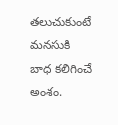తలుచుకుంటే మనసుకి బాధ కలిగించే అంశం.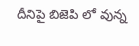దీనిపై బిజెపి లో వున్న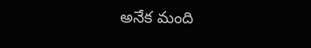అనేక మంది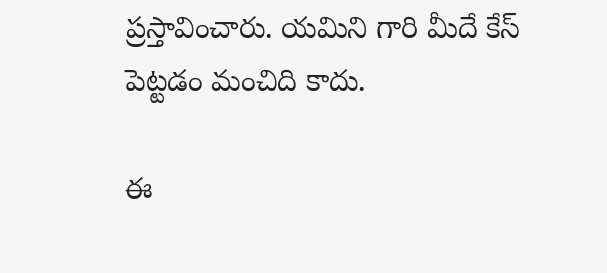ప్రస్తావించారు. యమిని గారి మీదే కేస్ పెట్టడం మంచిది కాదు.

ఈ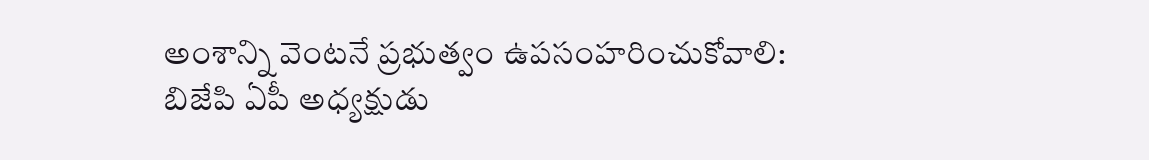అంశాన్ని వెంటనే ప్రభుత్వం ఉపసంహరించుకోవాలి: బిజేపి ఏపీ అధ్యక్షుడు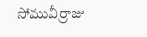సోమువీర్రాజు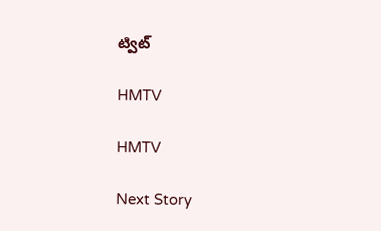ట్విట్

HMTV

HMTV

Next Story